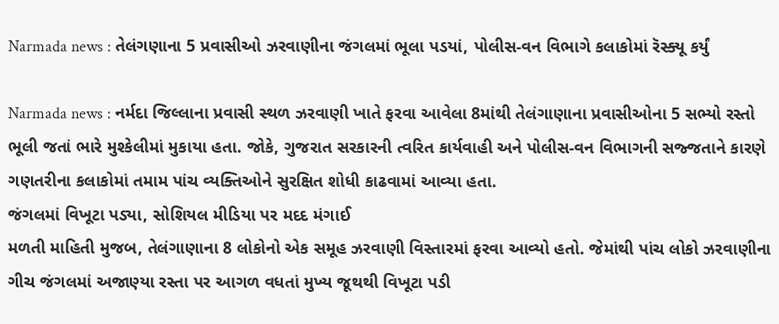Narmada news : તેલંગણાના 5 પ્રવાસીઓ ઝરવાણીના જંગલમાં ભૂલા પડયાં, પોલીસ-વન વિભાગે કલાકોમાં રૅસ્ક્યૂ કર્યું

Narmada news : નર્મદા જિલ્લાના પ્રવાસી સ્થળ ઝરવાણી ખાતે ફરવા આવેલા 8માંથી તેલંગાણાના પ્રવાસીઓના 5 સભ્યો રસ્તો ભૂલી જતાં ભારે મુશ્કેલીમાં મુકાયા હતા. જોકે, ગુજરાત સરકારની ત્વરિત કાર્યવાહી અને પોલીસ-વન વિભાગની સજ્જતાને કારણે ગણતરીના કલાકોમાં તમામ પાંચ વ્યક્તિઓને સુરક્ષિત શોધી કાઢવામાં આવ્યા હતા.
જંગલમાં વિખૂટા પડ્યા, સોશિયલ મીડિયા પર મદદ મંગાઈ
મળતી માહિતી મુજબ, તેલંગાણાના 8 લોકોનો એક સમૂહ ઝરવાણી વિસ્તારમાં ફરવા આવ્યો હતો. જેમાંથી પાંચ લોકો ઝરવાણીના ગીચ જંગલમાં અજાણ્યા રસ્તા પર આગળ વધતાં મુખ્ય જૂથથી વિખૂટા પડી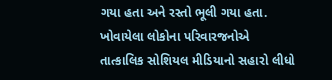ગયા હતા અને રસ્તો ભૂલી ગયા હતા. ખોવાયેલા લોકોના પરિવારજનોએ તાત્કાલિક સોશિયલ મીડિયાનો સહારો લીધો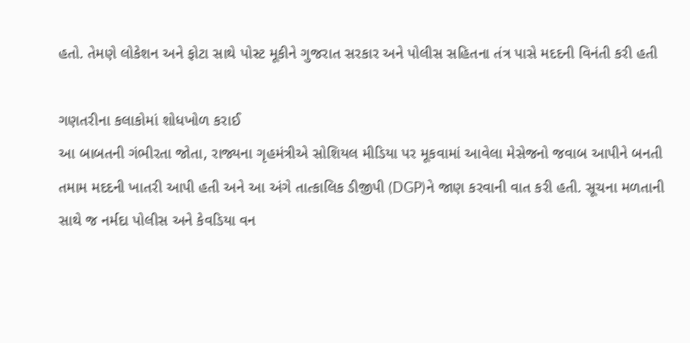હતો. તેમણે લોકેશન અને ફોટા સાથે પોસ્ટ મૂકીને ગુજરાત સરકાર અને પોલીસ સહિતના તંત્ર પાસે મદદની વિનંતી કરી હતી

ગણતરીના કલાકોમાં શોધખોળ કરાઈ
આ બાબતની ગંભીરતા જોતા, રાજ્યના ગૃહમંત્રીએ સોશિયલ મીડિયા પર મૂકવામાં આવેલા મેસેજનો જવાબ આપીને બનતી તમામ મદદની ખાતરી આપી હતી અને આ અંગે તાત્કાલિક ડીજીપી (DGP)ને જાણ કરવાની વાત કરી હતી. સૂચના મળતાની સાથે જ નર્મદા પોલીસ અને કેવડિયા વન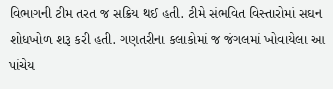વિભાગની ટીમ તરત જ સક્રિય થઈ હતી. ટીમે સંભવિત વિસ્તારોમાં સઘન શોધખોળ શરૂ કરી હતી. ગણતરીના કલાકોમાં જ જંગલમાં ખોવાયેલા આ પાંચેય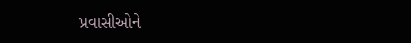પ્રવાસીઓને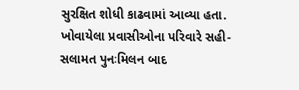સુરક્ષિત શોધી કાઢવામાં આવ્યા હતા. ખોવાયેલા પ્રવાસીઓના પરિવારે સહી-સલામત પુનઃમિલન બાદ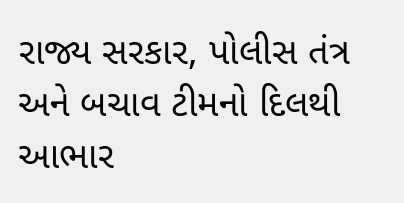રાજ્ય સરકાર, પોલીસ તંત્ર અને બચાવ ટીમનો દિલથી આભાર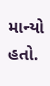માન્યો હતો.